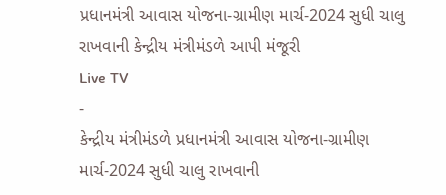પ્રધાનમંત્રી આવાસ યોજના-ગ્રામીણ માર્ચ-2024 સુધી ચાલુ રાખવાની કેન્દ્રીય મંત્રીમંડળે આપી મંજૂરી
Live TV
-
કેન્દ્રીય મંત્રીમંડળે પ્રધાનમંત્રી આવાસ યોજના-ગ્રામીણ માર્ચ-2024 સુધી ચાલુ રાખવાની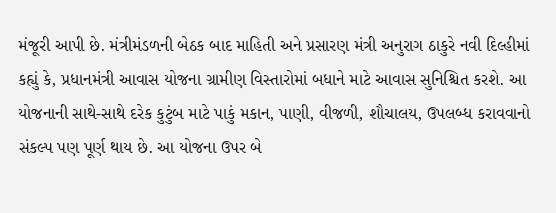મંજૂરી આપી છે. મંત્રીમંડળની બેઠક બાદ માહિતી અને પ્રસારણ મંત્રી અનુરાગ ઠાકુરે નવી દિલ્હીમાં કહ્યું કે, પ્રધાનમંત્રી આવાસ યોજના ગ્રામીણ વિસ્તારોમાં બધાને માટે આવાસ સુનિશ્ચિત કરશે. આ યોજનાની સાથે-સાથે દરેક કુટુંબ માટે પાકું મકાન, પાણી, વીજળી, શૌચાલય, ઉપલબ્ધ કરાવવાનો સંકલ્પ પણ પૂર્ણ થાય છે. આ યોજના ઉપર બે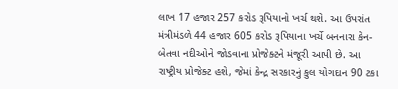લાખ 17 હજાર 257 કરોડ રૂપિયાનો ખર્ચ થશે. આ ઉપરાંત મંત્રીમંડળે 44 હજાર 605 કરોડ રૂપિયાના ખર્ચે બનનારા કેન-બેતવા નદીઓને જોડવાના પ્રોજેક્ટને મંજૂરી આપી છે. આ રાષ્ટ્રીય પ્રોજેક્ટ હશે, જેમાં કેન્દ્ર સરકારનું કુલ યોગદાન 90 ટકા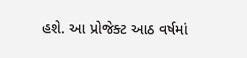હશે. આ પ્રોજેક્ટ આઠ વર્ષમાં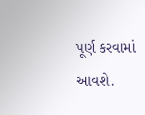પૂર્ણ કરવામાં આવશે.